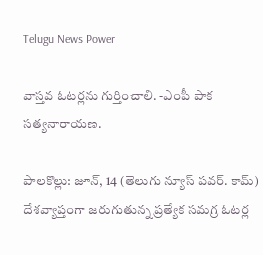Telugu News Power

వాస్తవ ఓటర్లను గుర్తించాలి. -ఎంపీ పాక సత్యనారాయణ.

పాలకొల్లు: జూన్, 14 (తెలుగు న్యూస్ పవర్. కామ్) దేశవ్యాప్తంగా జరుగుతున్న ప్రత్యేక సమగ్ర ఓటర్ల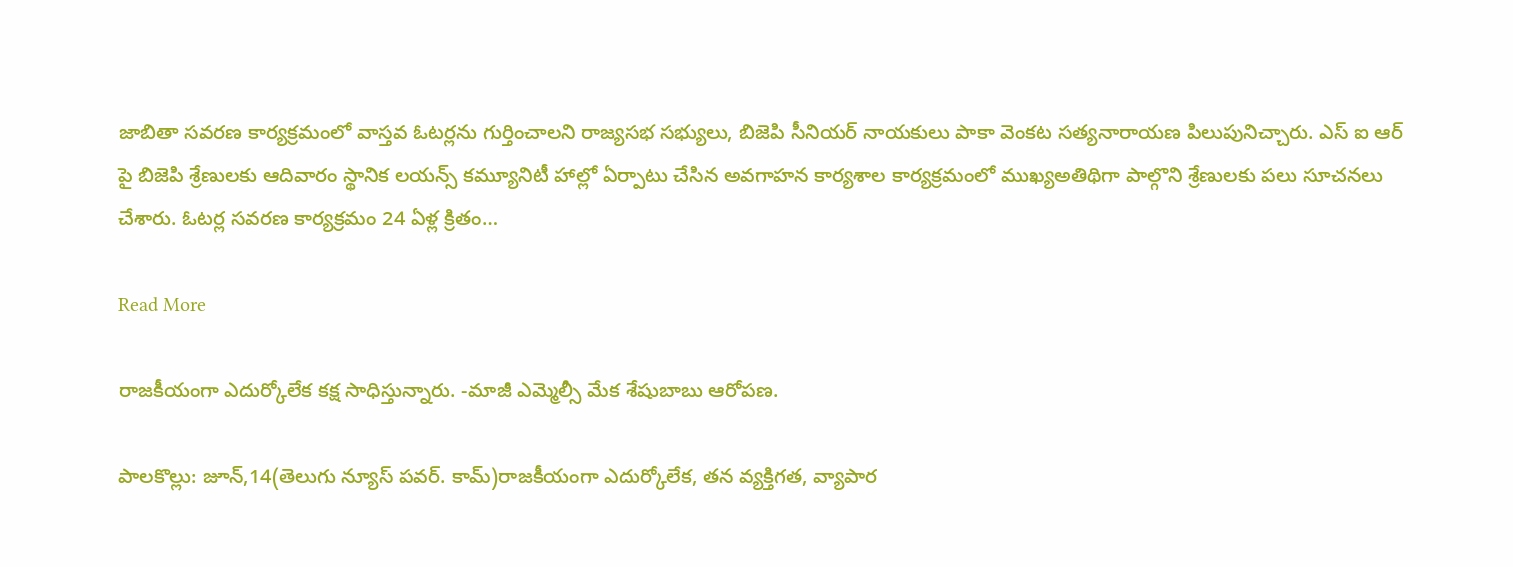జాబితా సవరణ కార్యక్రమంలో వాస్తవ ఓటర్లను గుర్తించాలని రాజ్యసభ సభ్యులు, బిజెపి సీనియర్ నాయకులు పాకా వెంకట సత్యనారాయణ పిలుపునిచ్చారు. ఎస్ ఐ ఆర్ పై బిజెపి శ్రేణులకు ఆదివారం స్థానిక లయన్స్ కమ్యూనిటీ హాల్లో ఏర్పాటు చేసిన అవగాహన కార్యశాల కార్యక్రమంలో ముఖ్యఅతిథిగా పాల్గొని శ్రేణులకు పలు సూచనలు చేశారు. ఓటర్ల సవరణ కార్యక్రమం 24 ఏళ్ల క్రితం…

Read More

రాజకీయంగా ఎదుర్కోలేక కక్ష సాధిస్తున్నారు. -మాజీ ఎమ్మెల్సీ మేక శేషుబాబు ఆరోపణ.

పాలకొల్లు: జూన్,14(తెలుగు న్యూస్ పవర్. కామ్)రాజకీయంగా ఎదుర్కోలేక, తన వ్యక్తిగత, వ్యాపార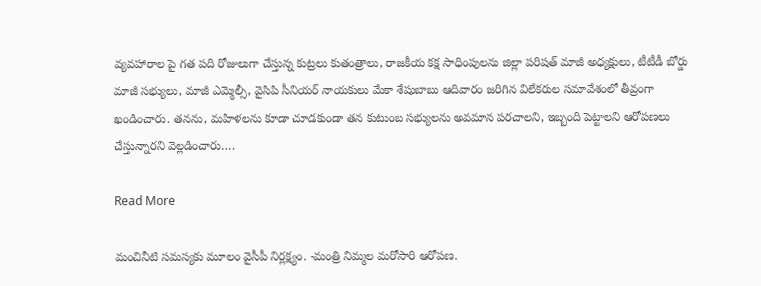వ్యవహారాల పై గత పది రోజులుగా చేస్తున్న కుట్రలు కుతంత్రాలు, రాజకీయ కక్ష సాధింపులను జిల్లా పరిషత్ మాజీ అధ్యక్షులు, టీటీడీ బోర్డు మాజీ సభ్యులు, మాజీ ఎమ్మెల్సీ, వైసిపి సీనియర్ నాయకులు మేకా శేషుబాబు ఆదివారం జరిగిన విలేకరుల సమావేశంలో తీవ్రంగా ఖండించారు. తనను, మహిళలను కూడా చూడకుండా తన కుటుంబ సభ్యులను అవమాన పరచాలని, ఇబ్బంది పెట్టాలని ఆరోపణలు చేస్తున్నారని వెల్లడించారు….

Read More

మంచినీటి సమస్యకు మూలం వైసీపీ నిర్లక్ష్యం. -మంత్రి నిమ్మల మరోసారి ఆరోపణ.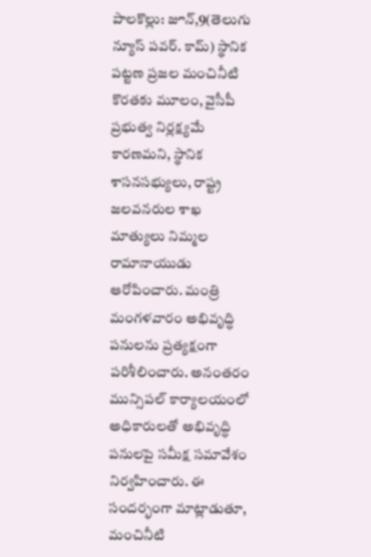పాలకొల్లు: జూన్,9(తెలుగు న్యూస్ పవర్. కామ్) స్థానిక పట్టణ ప్రజల మంచినీటి కొరతకు మూలం, వైసీపీ ప్రభుత్వ నిర్లక్ష్యమే కారణమని, స్థానిక శాసనసభ్యులు, రాష్ట్ర జలవనరుల శాఖ మాత్యులు నిమ్మల రామానాయుడు ఆరోపించారు. మంత్రి మంగళవారం అభివృద్ధి పనులను ప్రత్యక్షంగా పరిశీలించారు. అనంతరం మున్సిపల్ కార్యాలయంలో అధికారులతో అభివృద్ధి పనులపై సమీక్ష సమావేశం నిర్వహించారు. ఈ సందర్భంగా మాట్లాడుతూ, మంచినీటి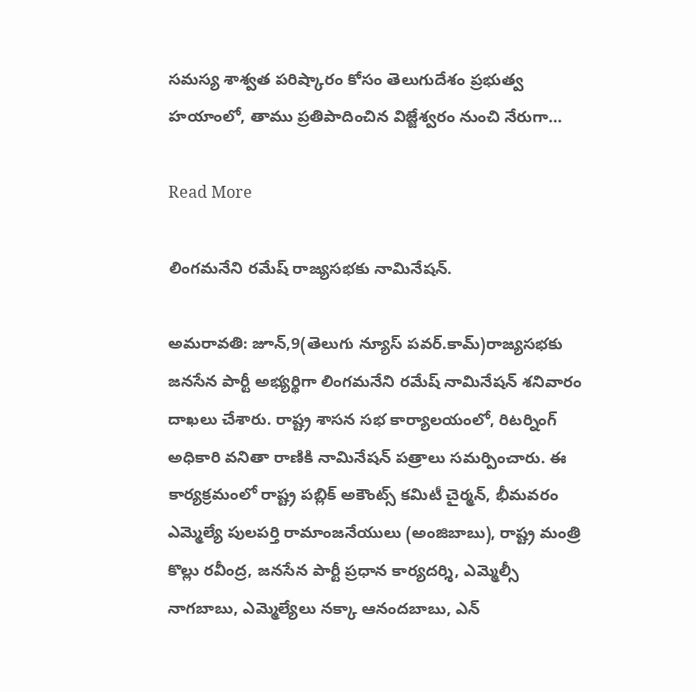సమస్య శాశ్వత పరిష్కారం కోసం తెలుగుదేశం ప్రభుత్వ హయాంలో, తాము ప్రతిపాదించిన విజ్జేశ్వరం నుంచి నేరుగా…

Read More

లింగమనేని రమేష్ రాజ్యసభకు నామినేషన్.

అమరావతి: జూన్,9(తెలుగు న్యూస్ పవర్.కామ్)రాజ్యసభకు జనసేన పార్టీ అభ్యర్థిగా లింగమనేని రమేష్ నామినేషన్ శనివారం దాఖలు చేశారు. రాష్ట్ర శాసన సభ కార్యాలయంలో, రిటర్నింగ్ అధికారి వనితా రాణికి నామినేషన్ పత్రాలు సమర్పించారు. ఈ కార్యక్రమంలో రాష్ట్ర పబ్లిక్ అకౌంట్స్ కమిటీ చైర్మన్, భీమవరం ఎమ్మెల్యే పులపర్తి రామాంజనేయులు (అంజిబాబు), రాష్ట్ర మంత్రి కొల్లు రవీంద్ర, జనసేన పార్టీ ప్రధాన కార్యదర్శి, ఎమ్మెల్సీ నాగబాబు, ఎమ్మెల్యేలు నక్కా ఆనందబాబు, ఎన్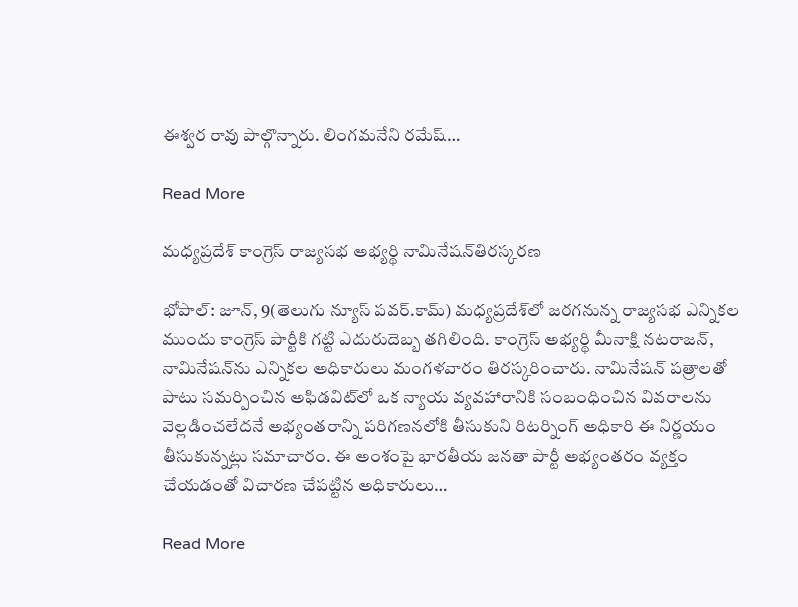ఈశ్వర రావు పాల్గొన్నారు. లింగమనేని రమేష్…

Read More

మధ్యప్రదేశ్ కాంగ్రెస్ రాజ్యసభ అభ్యర్థి నామినేషన్‌తిరస్కరణ

భోపాల్: జూన్, 9(తెలుగు న్యూస్ పవర్.కామ్) మధ్యప్రదేశ్‌లో జరగనున్న రాజ్యసభ ఎన్నికల ముందు కాంగ్రెస్ పార్టీకి గట్టి ఎదురుదెబ్బ తగిలింది. కాంగ్రెస్ అభ్యర్థి మీనాక్షి నటరాజన్, నామినేషన్‌ను ఎన్నికల అధికారులు మంగళవారం తిరస్కరించారు. నామినేషన్ పత్రాలతో పాటు సమర్పించిన అఫిడవిట్‌లో ఒక న్యాయ వ్యవహారానికి సంబంధించిన వివరాలను వెల్లడించలేదనే అభ్యంతరాన్ని పరిగణనలోకి తీసుకుని రిటర్నింగ్ అధికారి ఈ నిర్ణయం తీసుకున్నట్లు సమాచారం. ఈ అంశంపై భారతీయ జనతా పార్టీ అభ్యంతరం వ్యక్తం చేయడంతో విచారణ చేపట్టిన అధికారులు…

Read More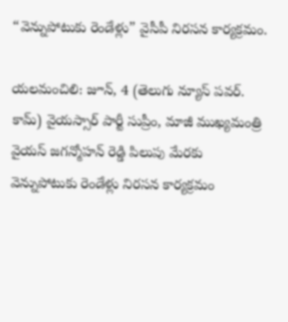“వెన్నుపోటుకు రెండేళ్లు” వైసీపీ నిరసన కార్యక్రమం.

యలమంచిలి: జూన్, 4 (తెలుగు న్యూస్ పవర్. కామ్) వైయస్సార్ పార్టీ సుప్రీం, మాజీ ముఖ్యమంత్రి వైయస్ జగన్మోహన్ రెడ్డి పిలుపు మేరకు వెన్నుపోటుకు రెండేళ్లు నిరసన కార్యక్రమం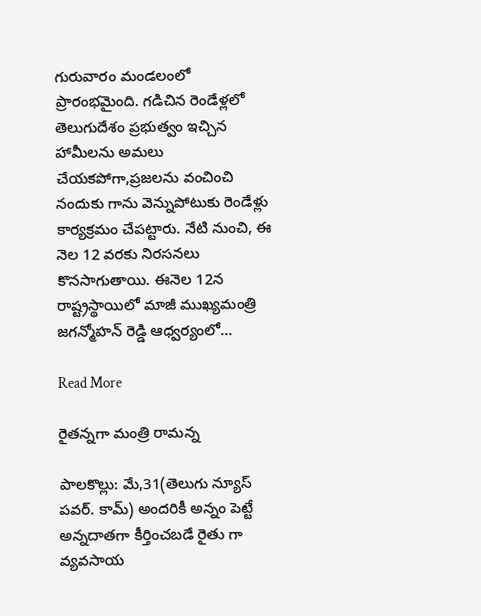గురువారం మండలంలో ప్రారంభమైంది. గడిచిన రెండేళ్లలో తెలుగుదేశం ప్రభుత్వం ఇచ్చిన హామీలను అమలు చేయకపోగా,ప్రజలను వంచించి నందుకు గాను వెన్నుపోటుకు రెండేళ్లు కార్యక్రమం చేపట్టారు. నేటి నుంచి, ఈ నెల 12 వరకు నిరసనలు కొనసాగుతాయి. ఈనెల 12న రాష్ట్రస్థాయిలో మాజీ ముఖ్యమంత్రి జగన్మోహన్ రెడ్డి ఆధ్వర్యంలో…

Read More

రైతన్నగా మంత్రి రామన్న

పాలకొల్లు: మే,31(తెలుగు న్యూస్ పవర్. కామ్) అందరికీ అన్నం పెట్టే అన్నదాతగా కీర్తించబడే రైతు గా వ్యవసాయ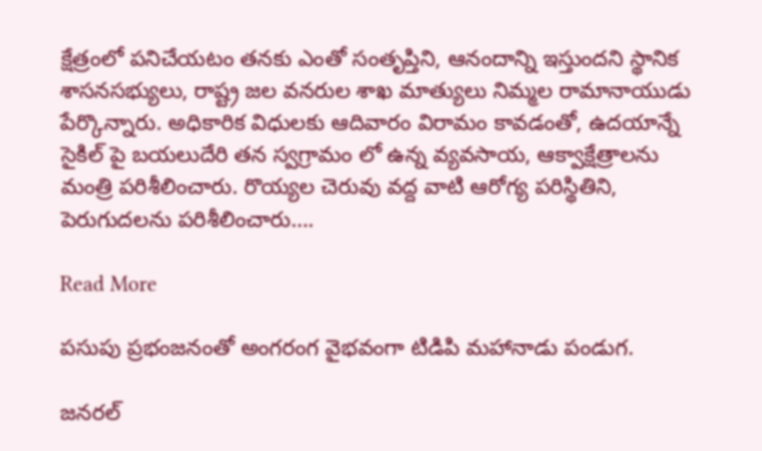క్షేత్రంలో పనిచేయటం తనకు ఎంతో సంతృప్తిని, ఆనందాన్ని ఇస్తుందని స్థానిక శాసనసభ్యులు, రాష్ట్ర జల వనరుల శాఖ మాత్యులు నిమ్మల రామానాయుడు పేర్కొన్నారు. అధికారిక విధులకు ఆదివారం విరామం కావడంతో, ఉదయాన్నే సైకిల్ పై బయలుదేరి తన స్వగ్రామం లో ఉన్న వ్యవసాయ, ఆక్వాక్షేత్రాలను మంత్రి పరిశీలించారు. రొయ్యల చెరువు వద్ద వాటి ఆరోగ్య పరిస్థితిని, పెరుగుదలను పరిశీలించారు….

Read More

పసుపు ప్రభంజనంతో అంగరంగ వైభవంగా టిడిపి మహానాడు పండుగ.

జనరల్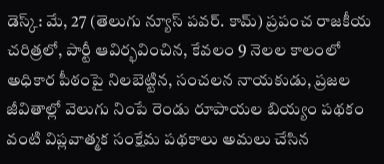డెస్క్: మే, 27 (తెలుగు న్యూస్ పవర్. కామ్) ప్రపంచ రాజకీయ చరిత్రలో, పార్టీ ఆవిర్భవించిన, కేవలం 9 నెలల కాలంలో అధికార పీఠంపై నిలబెట్టిన, సంచలన నాయకుడు, ప్రజల జీవితాల్లో వెలుగు నింపే రెండు రూపాయల బియ్యం పథకం వంటి విప్లవాత్మక సంక్షేమ పథకాలు అమలు చేసిన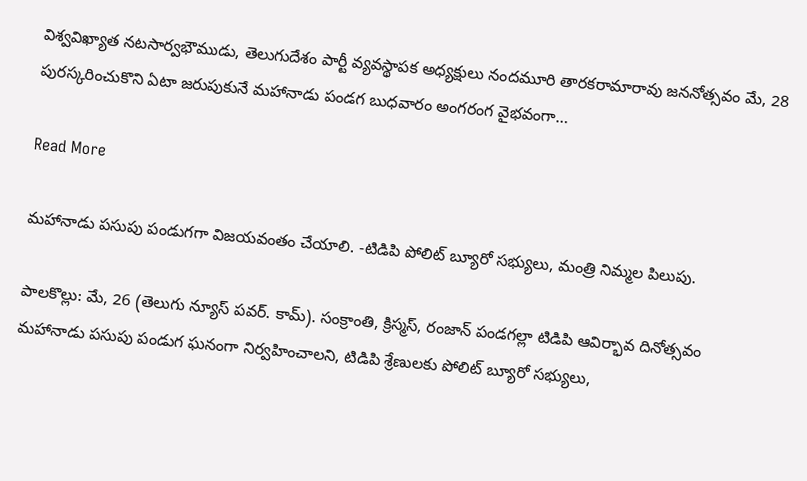విశ్వవిఖ్యాత నటసార్వభౌముడు, తెలుగుదేశం పార్టీ వ్యవస్థాపక అధ్యక్షులు నందమూరి తారకరామారావు జననోత్సవం మే, 28 పురస్కరించుకొని ఏటా జరుపుకునే మహానాడు పండగ బుధవారం అంగరంగ వైభవంగా…

Read More

మహానాడు పసుపు పండుగగా విజయవంతం చేయాలి. -టిడిపి పోలిట్ బ్యూరో సభ్యులు, మంత్రి నిమ్మల పిలుపు.

పాలకొల్లు: మే, 26 (తెలుగు న్యూస్ పవర్. కామ్). సంక్రాంతి, క్రిస్మస్, రంజాన్ పండగల్లా టిడిపి ఆవిర్భావ దినోత్సవం మహానాడు పసుపు పండుగ ఘనంగా నిర్వహించాలని, టిడిపి శ్రేణులకు పోలిట్ బ్యూరో సభ్యులు,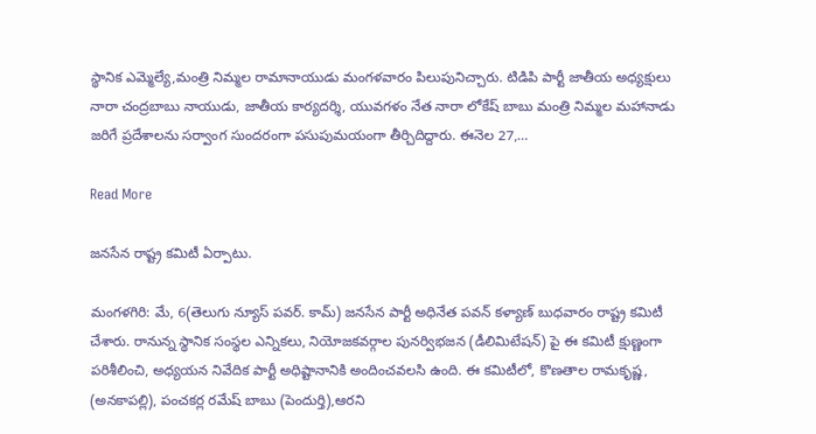స్థానిక ఎమ్మెల్యే,మంత్రి నిమ్మల రామానాయుడు మంగళవారం పిలుపునిచ్చారు. టిడిపి పార్టీ జాతీయ అధ్యక్షులు నారా చంద్రబాబు నాయుడు, జాతీయ కార్యదర్శి, యువగళం నేత నారా లోకేష్ బాబు మంత్రి నిమ్మల మహానాడు జరిగే ప్రదేశాలను సర్వాంగ సుందరంగా పసుపుమయంగా తీర్చిదిద్దారు. ఈనెల 27,…

Read More

జనసేన రాష్ట్ర కమిటీ ఏర్పాటు.

మంగళగిరి: మే, 6(తెలుగు న్యూస్ పవర్. కామ్) జనసేన పార్టీ అధినేత పవన్ కళ్యాణ్ బుధవారం రాష్ట్ర కమిటీ చేశారు. రానున్న స్థానిక సంస్థల ఎన్నికలు, నియోజకవర్గాల పునర్విభజన (డీలిమిటేషన్) పై ఈ కమిటీ క్షుణ్ణంగా పరిశీలించి, అధ్యయన నివేదిక పార్టీ అధిష్టానానికి అందించవలసి ఉంది. ఈ కమిటీలో, కొణతాల రామకృష్ణ, (అనకాపల్లి), పంచకర్ల రమేష్ బాబు (పెందుర్తి),ఆరని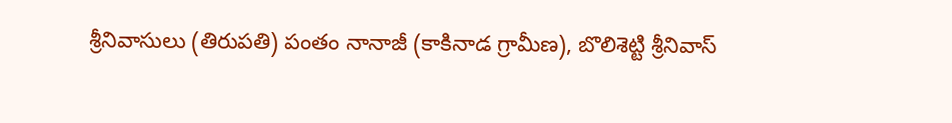శ్రీనివాసులు (తిరుపతి) పంతం నానాజీ (కాకినాడ గ్రామీణ), బొలిశెట్టి శ్రీనివాస్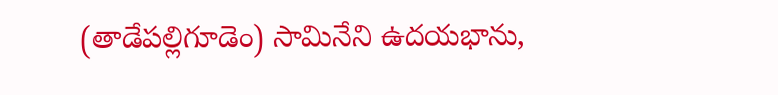(తాడేపల్లిగూడెం) సామినేని ఉదయభాను,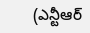(ఎన్టీఆర్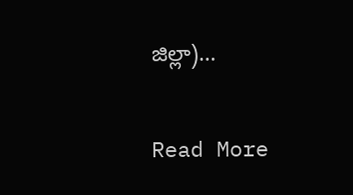జిల్లా)…

Read More